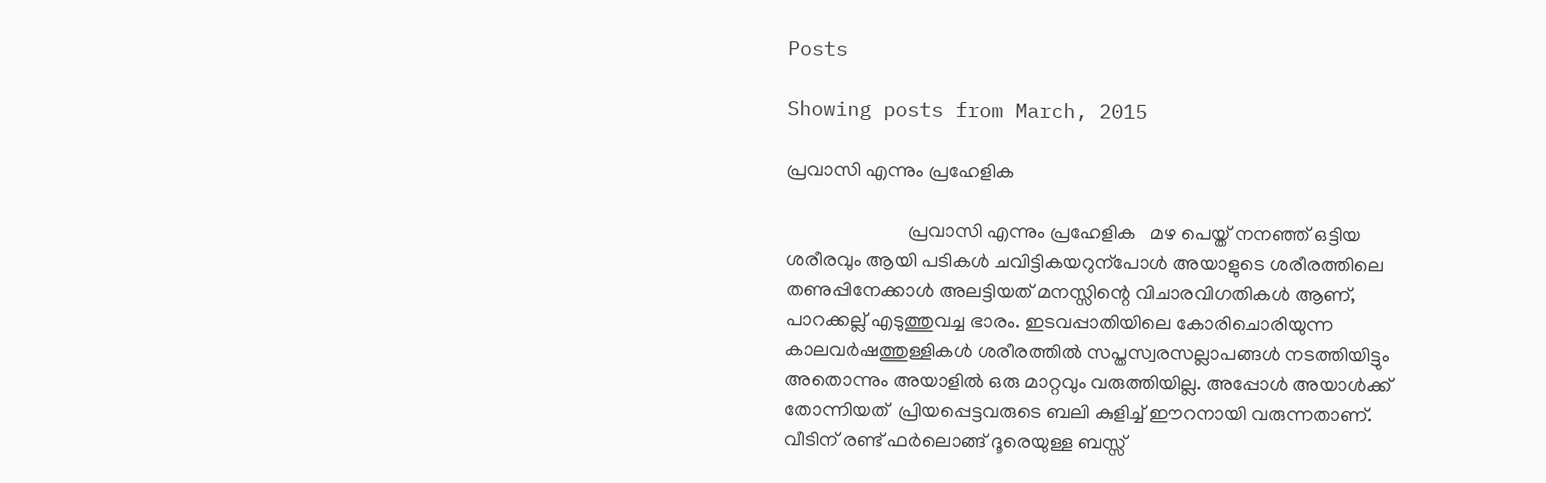Posts

Showing posts from March, 2015

പ്രവാസി എന്നും പ്രഹേളിക

                         പ്രവാസി എന്നും പ്രഹേളിക   മഴ പെയ്ത് നനഞ്ഞ് ഒട്ടിയ ശരീരവും ആയി പടികൾ ചവിട്ടികയറുന്പോൾ അയാളുടെ ശരീരത്തിലെ തണുപ്പിനേക്കാൾ അലട്ടിയത് മനസ്സിന്റെ വിചാരവിഗതികൾ ആണ്, പാറക്കല്ല് എടുത്തുവച്ച ഭാരം. ഇടവപ്പാതിയിലെ കോരിചൊരിയുന്ന കാലവർഷത്തുള്ളികൾ ശരീരത്തിൽ സപ്തസ്വരസല്ലാപങ്ങൾ നടത്തിയിട്ടും അതൊന്നും അയാളിൽ ഒരു മാറ്റവും വരുത്തിയില്ല. അപ്പോൾ അയാൾക്ക് തോന്നിയത്  പ്രിയപ്പെട്ടവരുടെ ബലി കുളിച്ച് ഈറനായി വരുന്നതാണ്. വീടിന് രണ്ട് ഫർലൊങ്ങ് ദൂരെയുള്ള ബസ്സ്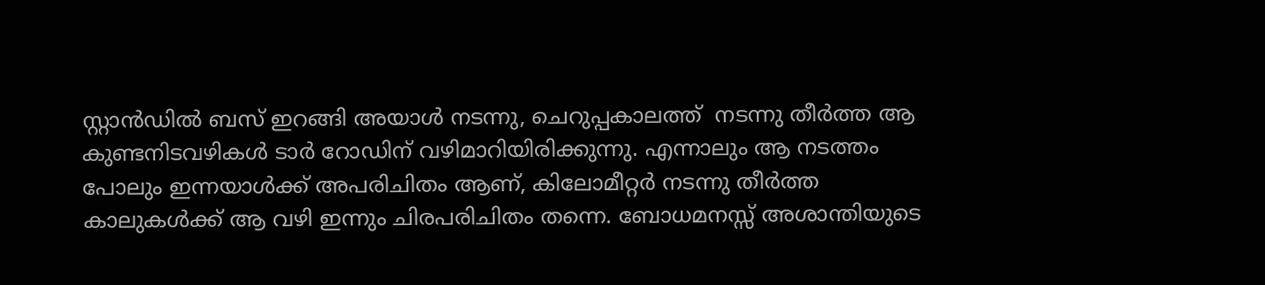സ്റ്റാൻഡിൽ ബസ് ഇറങ്ങി അയാൾ നടന്നു, ചെറുപ്പകാലത്ത്  നടന്നു തീർത്ത ആ കുണ്ടനിടവഴികൾ ടാർ റോഡിന് വഴിമാറിയിരിക്കുന്നു. എന്നാലും ആ നടത്തം പോലും ഇന്നയാൾക്ക് അപരിചിതം ആണ്, കിലോമീറ്റർ നടന്നു തീർത്ത കാലുകൾക്ക് ആ വഴി ഇന്നും ചിരപരിചിതം തന്നെ. ബോധമനസ്സ് അശാന്തിയുടെ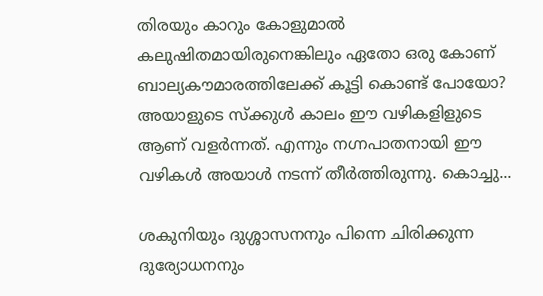തിരയും കാറും കോളുമാൽ കലുഷിതമായിരുനെങ്കിലും ഏതോ ഒരു കോണ് ബാല്യകൗമാരത്തിലേക്ക് കൂട്ടി കൊണ്ട് പോയോ? അയാളുടെ സ്ക്കുൾ കാലം ഈ വഴികളിളുടെ ആണ് വളർന്നത്. എന്നും നഗ്നപാതനായി ഈ വഴികൾ അയാൾ നടന്ന് തീർത്തിരുന്നു. കൊച്ചു...

ശകുനിയും ദുശ്ശാസനനും പിന്നെ ചിരിക്കുന്ന ദുര്യോധനനും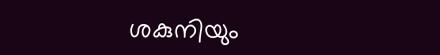ശകുനിയും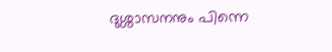ദുശ്ശാസനനും പിന്നെ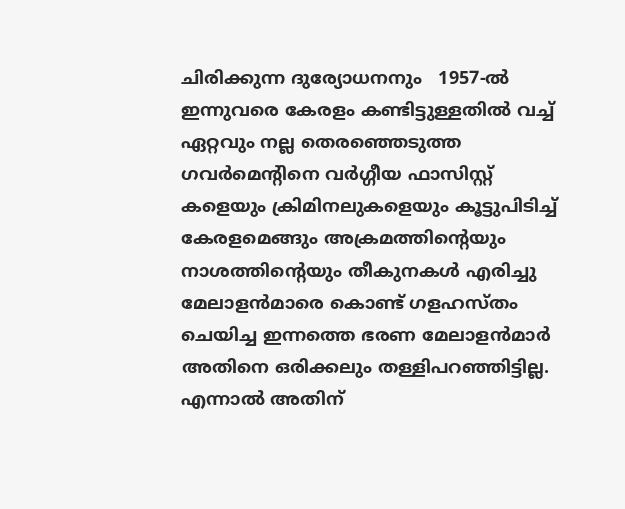ചിരിക്കുന്ന ദുര്യോധനനും   1957-ൽ ഇന്നുവരെ കേരളം കണ്ടിട്ടുള്ളതിൽ വച്ച് ഏറ്റവും നല്ല തെരഞ്ഞെടുത്ത ഗവർമെന്റിനെ വർഗ്ഗീയ ഫാസിസ്റ്റ് കളെയും ക്രിമിനലുകളെയും കൂട്ടുപിടിച്ച് കേരളമെങ്ങും അക്രമത്തിന്റെയും നാശത്തിന്റെയും തീകുനകൾ എരിച്ചു മേലാളൻമാരെ കൊണ്ട് ഗളഹസ്തം ചെയിച്ച ഇന്നത്തെ ഭരണ മേലാളൻമാർ അതിനെ ഒരിക്കലും തള്ളിപറഞ്ഞിട്ടില്ല. എന്നാൽ അതിന്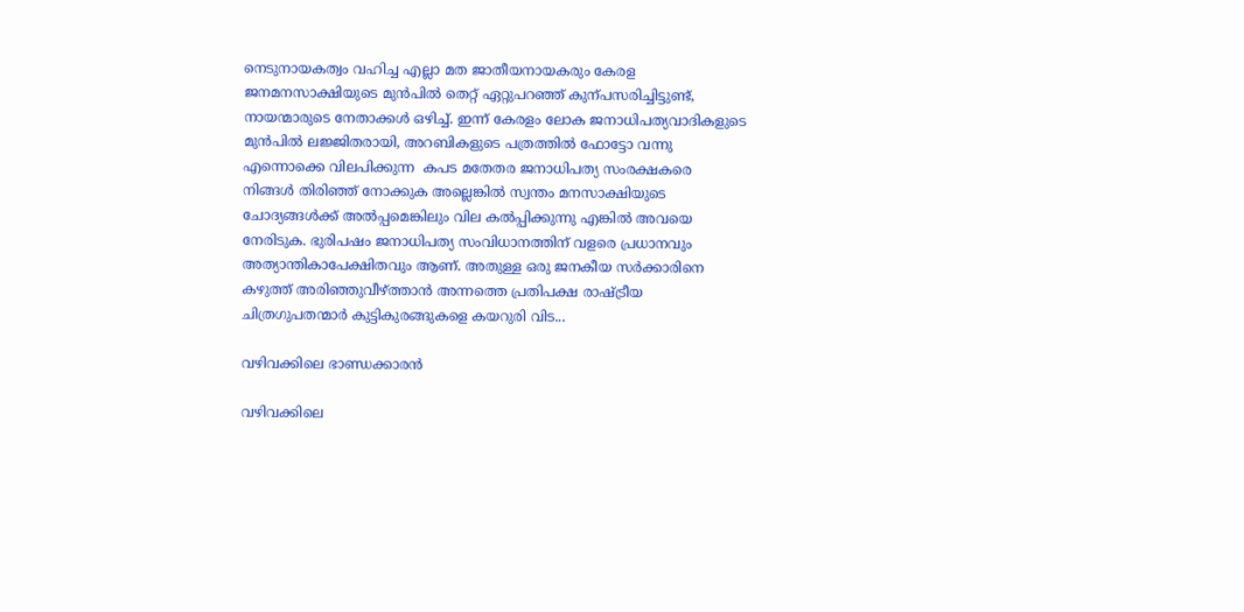നെടുനായകത്വം വഹിച്ച എല്ലാ മത ജാതീയനായകരും കേരള ജനമനസാക്ഷിയുടെ മുൻപിൽ തെറ്റ് ഏറ്റുപറഞ്ഞ് കുന്പസരിച്ചിട്ടുണ്ട്, നായന്മാരുടെ നേതാക്കൾ ഒഴിച്ച്. ഇന്ന് കേരളം ലോക ജനാധിപത്യവാദികളുടെ മുൻപിൽ ലജ്ജിതരായി, അറബികളുടെ പത്രത്തിൽ ഫോട്ടോ വന്നു എന്നൊക്കെ വിലപിക്കുന്ന  കപട മതേതര ജനാധിപത്യ സംരക്ഷകരെ നിങ്ങൾ തിരിഞ്ഞ് നോക്കുക അല്ലെങ്കിൽ സ്വന്തം മനസാക്ഷിയുടെ ചോദ്യങ്ങൾക്ക് അൽപ്പമെങ്കിലും വില കൽപ്പിക്കുന്നു എങ്കിൽ അവയെ നേരിടുക. ഭുരിപഷം ജനാധിപത്യ സംവിധാനത്തിന് വളരെ പ്രധാനവും അത്യാന്തികാപേക്ഷിതവും ആണ്. അതുള്ള ഒരു ജനകീയ സർക്കാരിനെ കഴുത്ത് അരിഞ്ഞുവീഴ്ത്താൻ അന്നത്തെ പ്രതിപക്ഷ രാഷ്ട്രീയ ചിത്രഗുപതന്മാർ കുട്ടികുരങ്ങുകളെ കയറുരി വിട...

വഴിവക്കിലെ ഭാണ്ഡക്കാരൻ

വഴിവക്കിലെ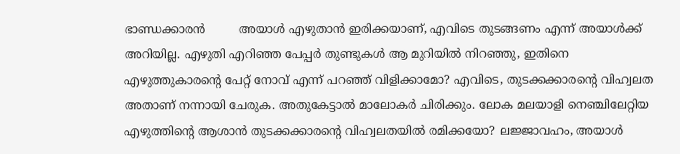ഭാണ്ഡക്കാരൻ         അയാൾ എഴുതാൻ ഇരിക്കയാണ്, എവിടെ തുടങ്ങണം എന്ന് അയാൾക്ക് അറിയില്ല. എഴുതി എറിഞ്ഞ പേപ്പർ തുണ്ടുകൾ ആ മുറിയിൽ നിറഞ്ഞു, ഇതിനെ എഴുത്തുകാരന്റെ പേറ്റ് നോവ് എന്ന് പറഞ്ഞ് വിളിക്കാമോ? എവിടെ, തുടക്കക്കാരന്റെ വിഹ്വലത അതാണ് നന്നായി ചേരുക. അതുകേട്ടാൽ മാലോകർ ചിരിക്കും. ലോക മലയാളി നെഞ്ചിലേറ്റിയ എഴുത്തിന്റെ ആശാൻ തുടക്കക്കാരന്റെ വിഹ്വലതയിൽ രമിക്കയോ? ലജ്ജാവഹം, അയാൾ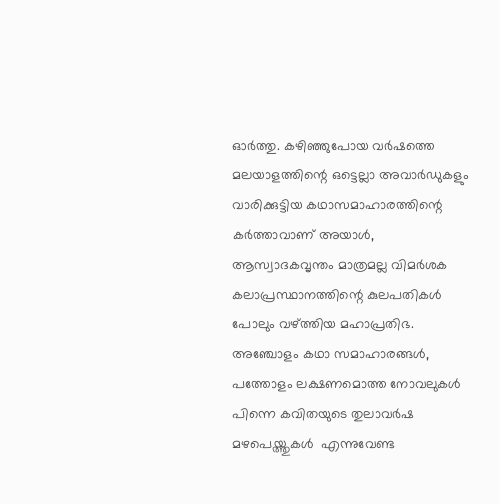ഓർത്തു. കഴിഞ്ഞുപോയ വർഷത്തെ മലയാളത്തിന്റെ ഒട്ടെല്ലാ അവാർഡുകളും വാരിക്കുട്ടിയ കഥാസമാഹാരത്തിന്റെ കർത്താവാണ് അയാൾ, ആസ്വാദകവൃന്തം മാത്രമല്ല വിമർശക കലാപ്രസ്ഥാനത്തിന്റെ കുലപതികൾ പോലും വഴ്ത്തിയ മഹാപ്രതിഭ. അഞ്ചോളം കഥാ സമാഹാരങ്ങൾ, പത്തോളം ലക്ഷണമൊത്ത നോവലുകൾ പിന്നെ കവിതയുടെ തുലാവർഷ മഴപെയ്ത്തുകൾ  എന്നുവേണ്ട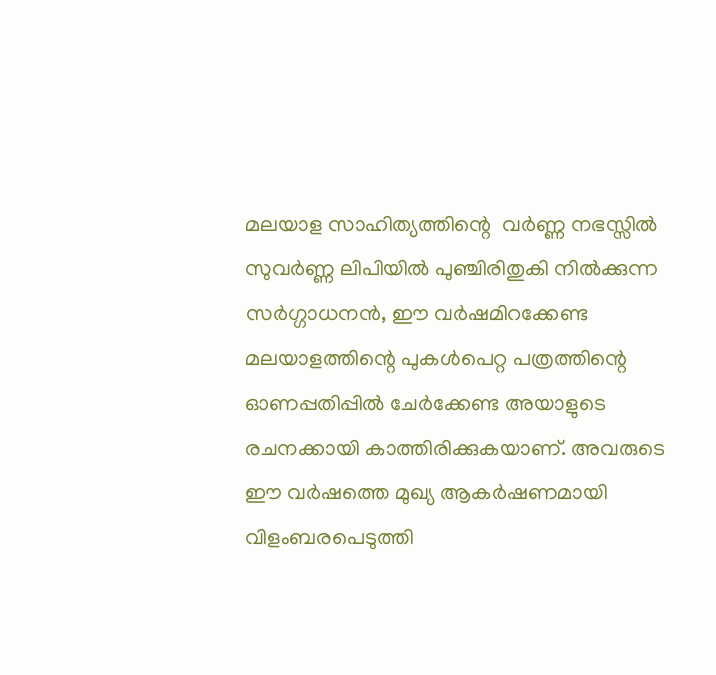മലയാള സാഹിത്യത്തിന്റെ  വർണ്ണ നഭസ്സിൽ സുവർണ്ണ ലിപിയിൽ പുഞ്ചിരിതുകി നിൽക്കുന്ന സർഗ്ഗാധനൻ, ഈ വർഷമിറക്കേണ്ട  മലയാളത്തിന്റെ പുകൾപെറ്റ പത്രത്തിന്റെ  ഓണപ്പതിപ്പിൽ ചേർക്കേണ്ട അയാളുടെ രചനക്കായി കാത്തിരിക്കുകയാണ്. അവരുടെ ഈ വർഷത്തെ മുഖ്യ ആകർഷണമായി വിളംബരപെടുത്തി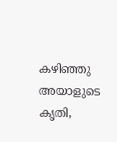കഴിഞ്ഞു അയാളുടെ കൃതി,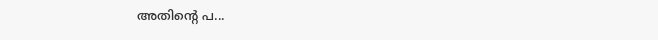അതിന്റെ പ...